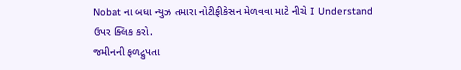Nobat ના બધા ન્યુઝ તમારા નોટીફીકેસન મેળવવા માટે નીચે I Understand ઉપર ક્લિક કરો.
જમીનની ફળદ્રુપતા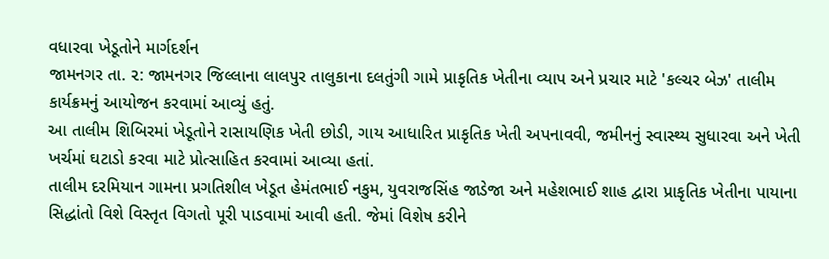વધારવા ખેડૂતોને માર્ગદર્શન
જામનગર તા. ૨: જામનગર જિલ્લાના લાલપુર તાલુકાના દલતુંગી ગામે પ્રાકૃતિક ખેતીના વ્યાપ અને પ્રચાર માટે 'કલ્ચર બેઝ' તાલીમ કાર્યક્રમનું આયોજન કરવામાં આવ્યું હતું.
આ તાલીમ શિબિરમાં ખેડૂતોને રાસાયણિક ખેતી છોડી, ગાય આધારિત પ્રાકૃતિક ખેતી અપનાવવી, જમીનનું સ્વાસ્થ્ય સુધારવા અને ખેતી ખર્ચમાં ઘટાડો કરવા માટે પ્રોત્સાહિત કરવામાં આવ્યા હતાં.
તાલીમ દરમિયાન ગામના પ્રગતિશીલ ખેડૂત હેમંતભાઈ નકુમ, યુવરાજસિંહ જાડેજા અને મહેશભાઈ શાહ દ્વારા પ્રાકૃતિક ખેતીના પાયાના સિદ્ધાંતો વિશે વિસ્તૃત વિગતો પૂરી પાડવામાં આવી હતી. જેમાં વિશેષ કરીને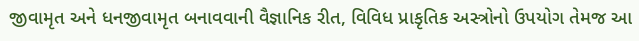જીવામૃત અને ધનજીવામૃત બનાવવાની વૈજ્ઞાનિક રીત, વિવિધ પ્રાકૃતિક અસ્ત્રોનો ઉપયોગ તેમજ આ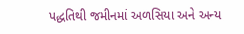પદ્ધતિથી જમીનમાં અળસિયા અને અન્ય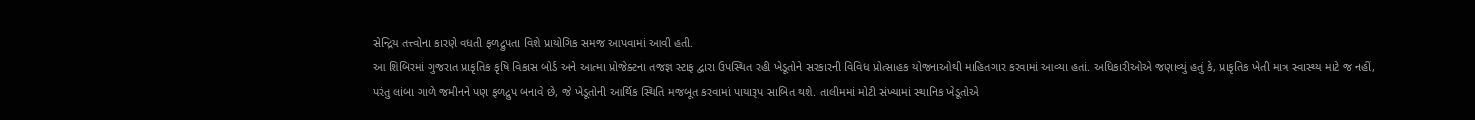સેન્દ્રિય તત્ત્વોના કારણે વધતી ફળદ્રુપતા વિશે પ્રાયોગિક સમજ આપવામાં આવી હતી.
આ શિબિરમાં ગુજરાત પ્રાકૃતિક કૃષિ વિકાસ બોર્ડ અને આત્મા પ્રોજેક્ટના તજજ્ઞ સ્ટાફ દ્વારા ઉપસ્થિત રહી ખેડૂતોને સરકારની વિવિધ પ્રોત્સાહક યોજનાઓથી માહિતગાર કરવામાં આવ્યા હતાં. અધિકારીઓએ જણાવ્યું હતું કે, પ્રાકૃતિક ખેતી માત્ર સ્વાસ્થ્ય માટે જ નહીં, પરંતુ લાંબા ગાળે જમીનને પણ ફળદ્રુપ બનાવે છે, જે ખેડૂતોની આર્થિક સ્થિતિ મજબૂત કરવામાં પાયારૂપ સાબિત થશે. તાલીમમાં મોટી સંખ્યામાં સ્થાનિક ખેડૂતોએ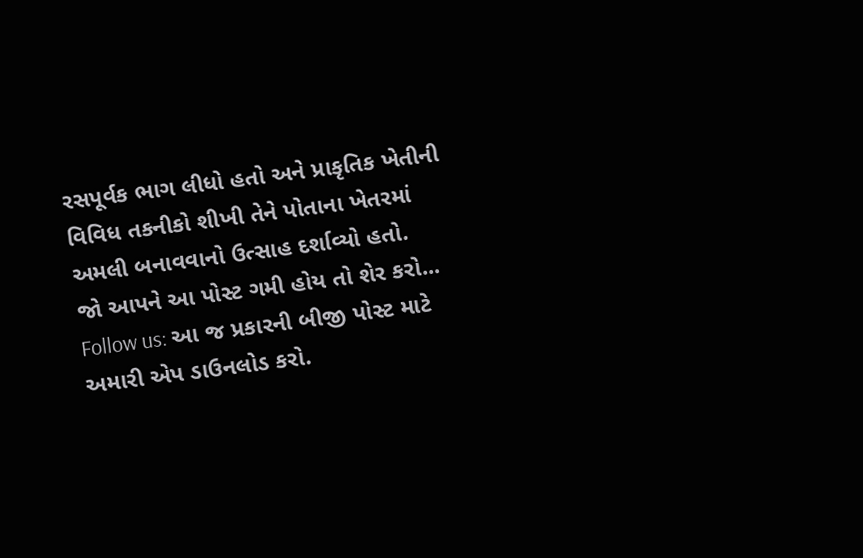રસપૂર્વક ભાગ લીધો હતો અને પ્રાકૃતિક ખેતીની વિવિધ તકનીકો શીખી તેને પોતાના ખેતરમાં અમલી બનાવવાનો ઉત્સાહ દર્શાવ્યો હતો.
જો આપને આ પોસ્ટ ગમી હોય તો શેર કરો...
Follow us: આ જ પ્રકારની બીજી પોસ્ટ માટે અમારી એપ ડાઉનલોડ કરો.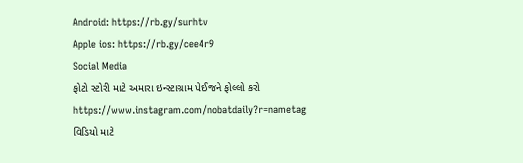Android: https://rb.gy/surhtv
Apple ios: https://rb.gy/cee4r9
Social Media
ફોટો સ્ટોરી માટે અમારા ઇન્સ્ટાગ્રામ પેઈજને ફોલ્લો કરો
https://www.instagram.com/nobatdaily?r=nametag
વિડિયો માટે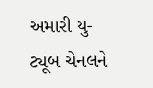અમારી યુ-ટ્યૂબ ચેનલને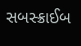સબસ્ક્રાઈબ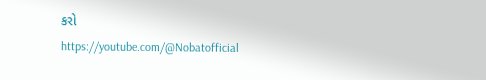કરો
https://youtube.com/@Nobatofficial